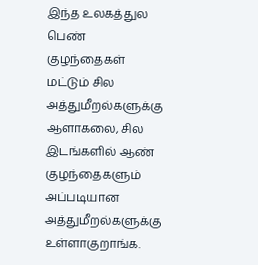இந்த உலகத்துல பெண் குழந்தைகள் மட்டும் சில அத்துமீறல்களுக்கு ஆளாகலை, சில இடங்களில் ஆண் குழந்தைகளும் அப்படியான அத்துமீறல்களுக்கு உள்ளாகுறாங்க.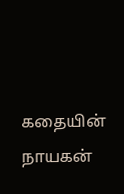கதையின் நாயகன்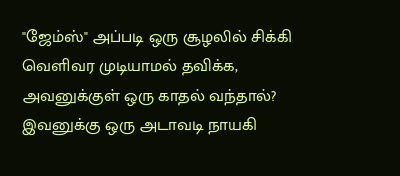"ஜேம்ஸ்" அப்படி ஒரு சூழலில் சிக்கி வெளிவர முடியாமல் தவிக்க, அவனுக்குள் ஒரு காதல் வந்தால்?
இவனுக்கு ஒரு அடாவடி நாயகி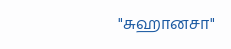"சுஹானசா"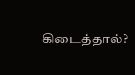கிடைத்தால்?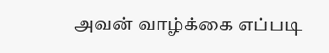அவன் வாழ்க்கை எப்படி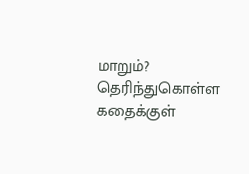மாறும்?
தெரிந்துகொள்ள கதைக்குள்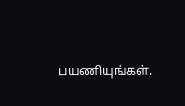பயணியுங்கள்.